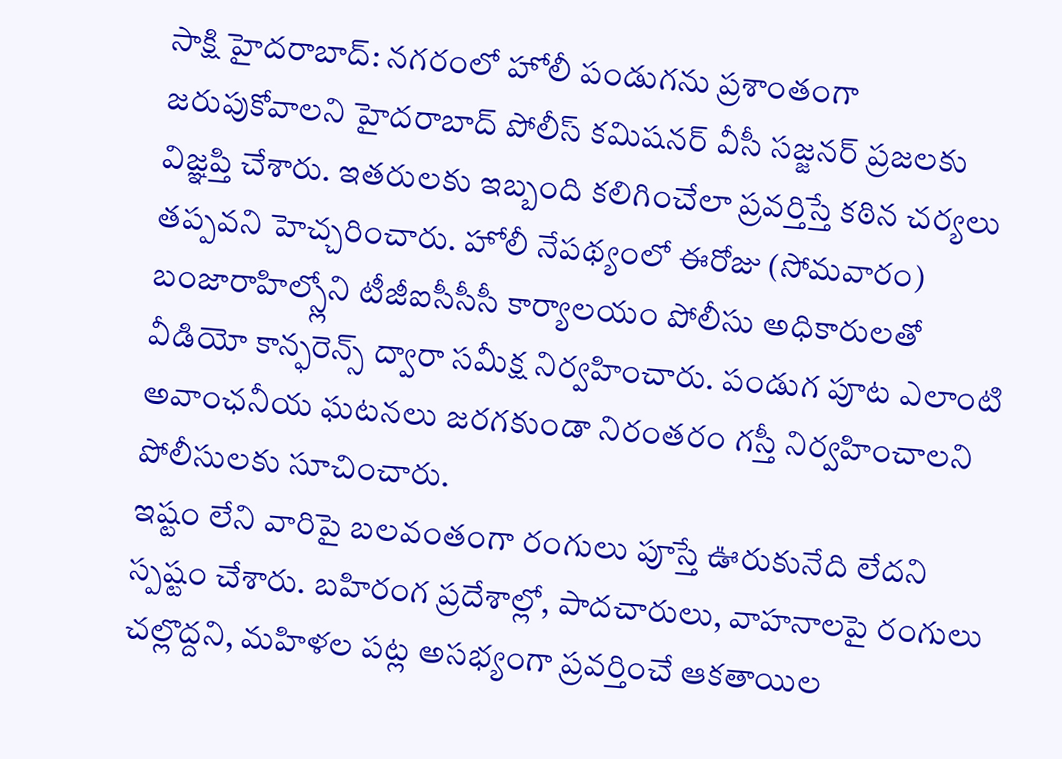సాక్షి హైదరాబాద్: నగరంలో హోలీ పండుగను ప్రశాంతంగా జరుపుకోవాలని హైదరాబాద్ పోలీస్ కమిషనర్ వీసీ సజ్జనర్ ప్రజలకు విజ్ఞప్తి చేశారు. ఇతరులకు ఇబ్బంది కలిగించేలా ప్రవర్తిస్తే కఠిన చర్యలు తప్పవని హెచ్చరించారు. హోలీ నేపథ్యంలో ఈరోజు (సోమవారం) బంజారాహిల్స్లోని టీజీఐసీసీసీ కార్యాలయం పోలీసు అధికారులతో వీడియో కాన్ఫరెన్స్ ద్వారా సమీక్ష నిర్వహించారు. పండుగ పూట ఎలాంటి అవాంఛనీయ ఘటనలు జరగకుండా నిరంతరం గస్తీ నిర్వహించాలని పోలీసులకు సూచించారు.
ఇష్టం లేని వారిపై బలవంతంగా రంగులు పూస్తే ఊరుకునేది లేదని స్పష్టం చేశారు. బహిరంగ ప్రదేశాల్లో, పాదచారులు, వాహనాలపై రంగులు చల్లొద్దని, మహిళల పట్ల అసభ్యంగా ప్రవర్తించే ఆకతాయిల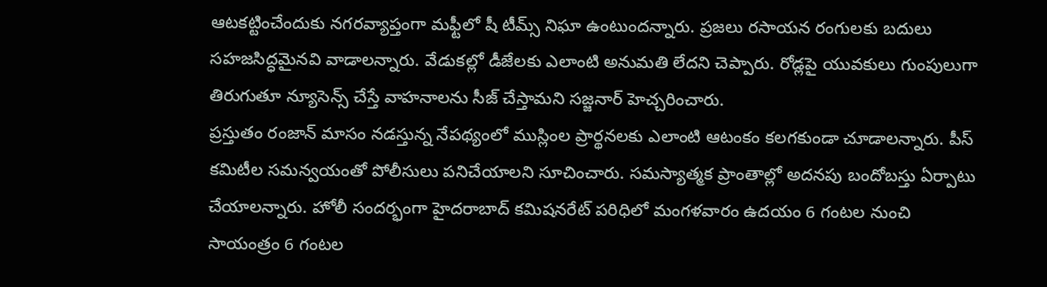ఆటకట్టించేందుకు నగరవ్యాప్తంగా మఫ్టీలో షీ టీమ్స్ నిఘా ఉంటుందన్నారు. ప్రజలు రసాయన రంగులకు బదులు సహజసిద్ధమైనవి వాడాలన్నారు. వేడుకల్లో డీజేలకు ఎలాంటి అనుమతి లేదని చెప్పారు. రోడ్లపై యువకులు గుంపులుగా తిరుగుతూ న్యూసెన్స్ చేస్తే వాహనాలను సీజ్ చేస్తామని సజ్జనార్ హెచ్చరించారు.
ప్రస్తుతం రంజాన్ మాసం నడస్తున్న నేపథ్యంలో ముస్లింల ప్రార్థనలకు ఎలాంటి ఆటంకం కలగకుండా చూడాలన్నారు. పీస్ కమిటీల సమన్వయంతో పోలీసులు పనిచేయాలని సూచించారు. సమస్యాత్మక ప్రాంతాల్లో అదనపు బందోబస్తు ఏర్పాటు చేయాలన్నారు. హోలీ సందర్భంగా హైదరాబాద్ కమిషనరేట్ పరిధిలో మంగళవారం ఉదయం 6 గంటల నుంచి సాయంత్రం 6 గంటల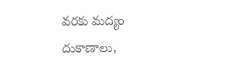వరకు మద్యం దుకాణాలు,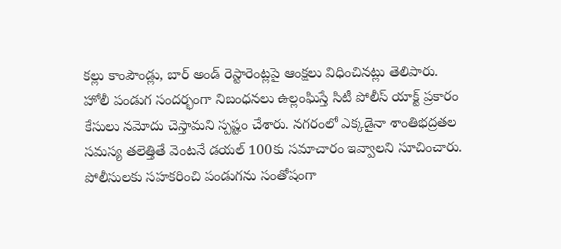కల్లు కాంపౌండ్లు, బార్ అండ్ రెస్టారెంట్లపై ఆంక్షలు విధించినట్లు తెలిపారు.
హోలీ పండుగ సందర్భంగా నిబంధనలు ఉల్లంఘిస్తే సిటీ పోలీస్ యాక్ట్ ప్రకారం కేసులు నమోదు చెస్తామని స్పష్టం చేశారు. నగరంలో ఎక్కడైనా శాంతిభద్రతల సమస్య తలెత్తితే వెంటనే డయల్ 100కు సమాచారం ఇవ్వాలని సూచించారు. పోలీసులకు సహకరించి పండుగను సంతోషంగా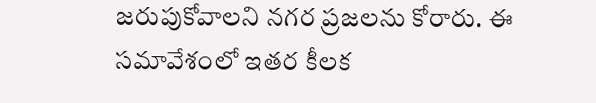జరుపుకోవాలని నగర ప్రజలను కోరారు. ఈ సమావేశంలో ఇతర కీలక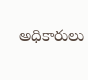అధికారులు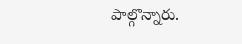పాల్గొన్నారు.